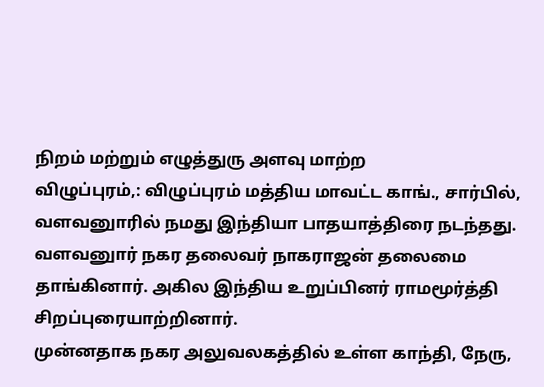நிறம் மற்றும் எழுத்துரு அளவு மாற்ற
விழுப்புரம்,: விழுப்புரம் மத்திய மாவட்ட காங்., சார்பில், வளவனுாரில் நமது இந்தியா பாதயாத்திரை நடந்தது.
வளவனுார் நகர தலைவர் நாகராஜன் தலைமை தாங்கினார். அகில இந்திய உறுப்பினர் ராமமூர்த்தி சிறப்புரையாற்றினார்.
முன்னதாக நகர அலுவலகத்தில் உள்ள காந்தி, நேரு,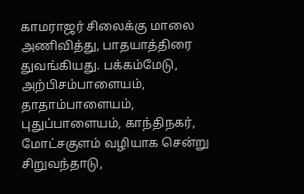காமராஜர் சிலைக்கு மாலை அணிவித்து, பாதயாத்திரை துவங்கியது. பக்கம்மேடு, அற்பிசம்பாளையம், தாதாம்பாளையம், புதுப்பாளையம், காந்திநகர், மோட்சகுளம் வழியாக சென்று சிறுவந்தாடு,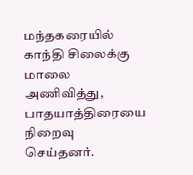மந்தகரையில் காந்தி சிலைக்கு மாலை அணிவித்து, பாதயாத்திரையை நிறைவு செய்தனர்.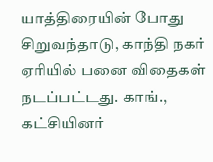யாத்திரையின் போது சிறுவந்தாடு, காந்தி நகர் ஏரியில் பனை விதைகள் நடப்பட்டது. காங்., கட்சியினர்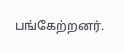பங்கேற்றனர்.